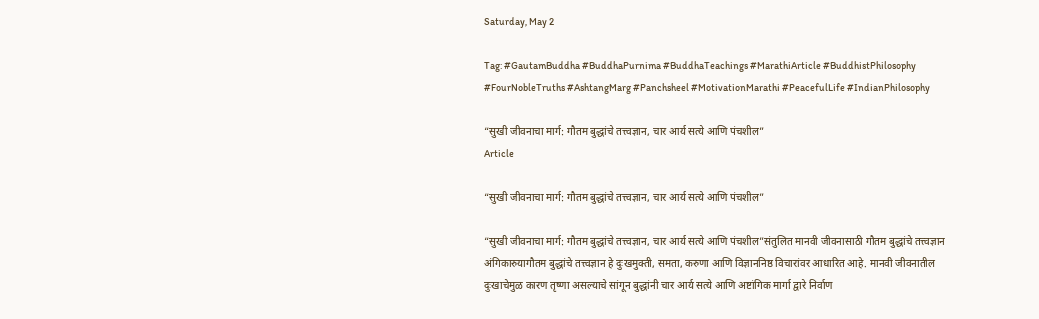Saturday, May 2

Tag: #GautamBuddha #BuddhaPurnima #BuddhaTeachings #MarathiArticle #BuddhistPhilosophy #FourNobleTruths #AshtangMarg #Panchsheel #MotivationMarathi #PeacefulLife #IndianPhilosophy

“सुखी जीवनाचा मार्ग: गौतम बुद्धांचे तत्त्वज्ञान, चार आर्य सत्ये आणि पंचशील”
Article

“सुखी जीवनाचा मार्ग: गौतम बुद्धांचे तत्त्वज्ञान, चार आर्य सत्ये आणि पंचशील”

“सुखी जीवनाचा मार्ग: गौतम बुद्धांचे तत्त्वज्ञान, चार आर्य सत्ये आणि पंचशील”संतुलित मानवी जीवनासाठी गौतम बुद्धांचे तत्त्वज्ञान अंगिकारुयागौतम बुद्धांचे तत्त्वज्ञान हे दुःखमुक्ती, समता, करुणा आणि विज्ञाननिष्ठ विचारांवर आधारित आहे. मानवी जीवनातील दुःखाचेमुळ कारण तृष्णा असल्याचे सांगून बुद्धांनी चार आर्य सत्ये आणि अष्टांगिक मार्गा द्वारे निर्वाण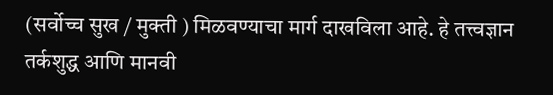(सर्वोच्च सुख / मुक्ती ) मिळवण्याचा मार्ग दाखविला आहे. हे तत्त्वज्ञान तर्कशुद्ध आणि मानवी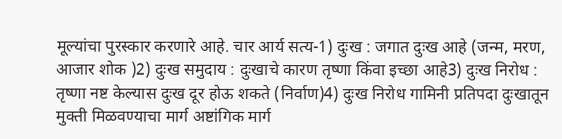मूल्यांचा पुरस्कार करणारे आहे. चार आर्य सत्य-1) दुःख : जगात दुःख आहे (जन्म, मरण, आजार शोक )2) दुःख समुदाय : दुःखाचे कारण तृष्णा किंवा इच्छा आहे3) दुःख निरोध : तृष्णा नष्ट केल्यास दुःख दूर होऊ शकते (निर्वाण)4) दुःख निरोध गामिनी प्रतिपदा दुःखातून मुक्ती मिळवण्याचा मार्ग अष्टांगिक मार्ग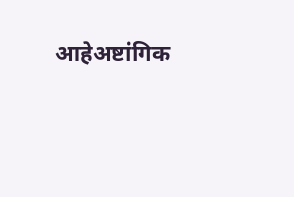आहेअष्टांगिक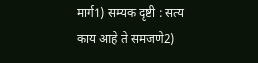मार्ग1) सम्यक दृष्टी : सत्य काय आहे ते समजणे2)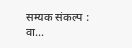सम्यक संकल्प : वा...